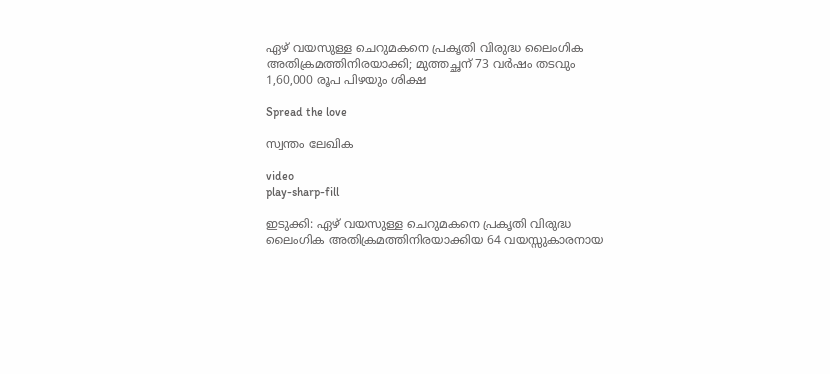ഏഴ് വയസുള്ള ചെറുമകനെ പ്രകൃതി വിരുദ്ധ ലൈംഗിക അതിക്രമത്തിനിരയാക്കി; മുത്തച്ഛന് 73 വര്‍ഷം തടവും 1,60,000 രൂപ പിഴയും ശിക്ഷ

Spread the love

സ്വന്തം ലേഖിക

video
play-sharp-fill

ഇടുക്കി: ഏഴ് വയസുള്ള ചെറുമകനെ പ്രകൃതി വിരുദ്ധ ലൈംഗിക അതിക്രമത്തിനിരയാക്കിയ 64 വയസ്സുകാരനായ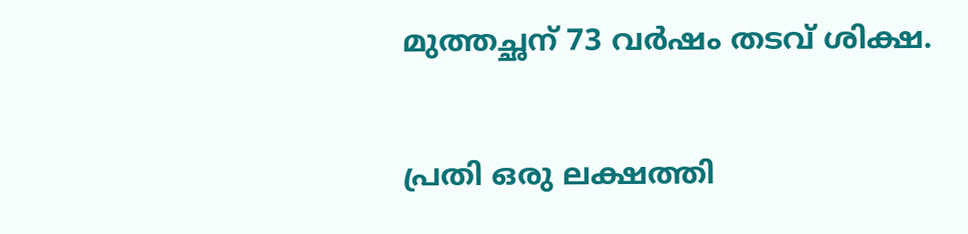മുത്തച്ഛന് 73 വര്‍ഷം തടവ് ശിക്ഷ.

പ്രതി ഒരു ലക്ഷത്തി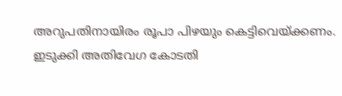അറുപതിനായിരം രൂപാ പിഴയും കെട്ടിവെയ്ക്കണം. ഇടുക്കി അതിവേഗ കോടതി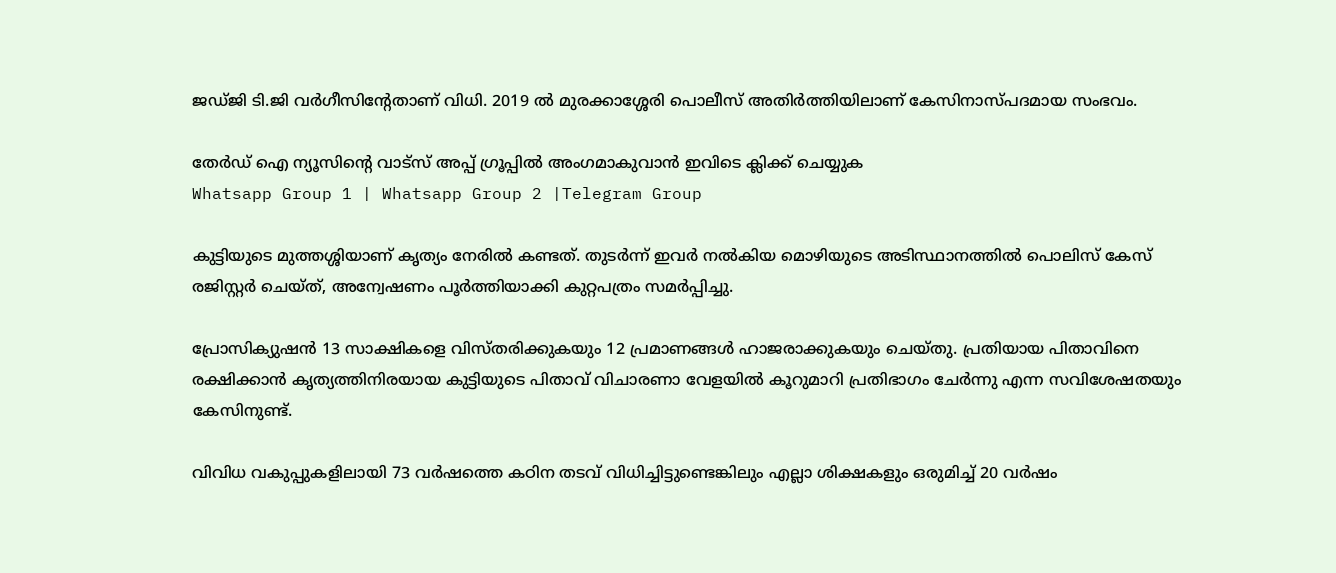ജഡ്ജി ടി.ജി വര്‍ഗീസിൻ്റേതാണ് വിധി. 2019 ല്‍ മുരക്കാശ്ശേരി പൊലീസ് അതിര്‍ത്തിയിലാണ് കേസിനാസ്പദമായ സംഭവം.

തേർഡ് ഐ ന്യൂസിന്റെ വാട്സ് അപ്പ് ഗ്രൂപ്പിൽ അംഗമാകുവാൻ ഇവിടെ ക്ലിക്ക് ചെയ്യുക
Whatsapp Group 1 | Whatsapp Group 2 |Telegram Group

കുട്ടിയുടെ മുത്തശ്ശിയാണ് കൃത്യം നേരില്‍ കണ്ടത്. തുടർന്ന് ഇവര്‍ നല്‍കിയ മൊഴിയുടെ അടിസ്ഥാനത്തില്‍ പൊലിസ് കേസ് രജിസ്റ്റര്‍ ചെയ്ത്, അന്വേഷണം പൂര്‍ത്തിയാക്കി കുറ്റപത്രം സമര്‍പ്പിച്ചു.

പ്രോസിക്യുഷന്‍ 13 സാക്ഷികളെ വിസ്തരിക്കുകയും 12 പ്രമാണങ്ങള്‍ ഹാജരാക്കുകയും ചെയ്തു. പ്രതിയായ പിതാവിനെ രക്ഷിക്കാന്‍ കൃത്യത്തിനിരയായ കുട്ടിയുടെ പിതാവ് വിചാരണാ വേളയില്‍ കൂറുമാറി പ്രതിഭാഗം ചേര്‍ന്നു എന്ന സവിശേഷതയും കേസിനുണ്ട്.

വിവിധ വകുപ്പുകളിലായി 73 വര്‍ഷത്തെ കഠിന തടവ് വിധിച്ചിട്ടുണ്ടെങ്കിലും എല്ലാ ശിക്ഷകളും ഒരുമിച്ച്‌ 20 വര്‍ഷം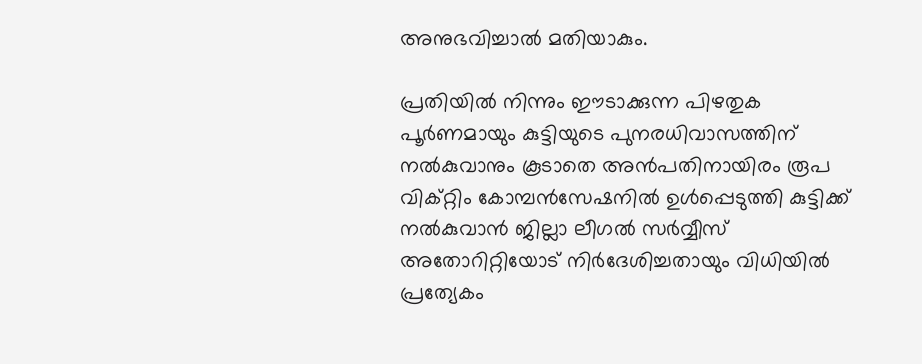അനുഭവിച്ചാല്‍ മതിയാകും.

പ്രതിയില്‍ നിന്നും ഈടാക്കുന്ന പിഴതുക പൂര്‍ണമായും കുട്ടിയുടെ പുനരധിവാസത്തിന് നല്‍കുവാനും കൂടാതെ അൻപതിനായിരം രൂപ വിക്റ്റിം കോമ്പന്‍സേഷനില്‍ ഉള്‍പ്പെടുത്തി കുട്ടിക്ക് നല്‍കുവാന്‍ ജില്ലാ ലീഗല്‍ സര്‍വ്വീസ് അതോറിറ്റിയോട് നിര്‍ദേശിച്ചതായും വിധിയില്‍ പ്രത്യേകം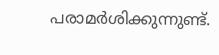പരാമര്‍ശിക്കുന്നുണ്ട്.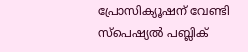പ്രോസിക്യൂഷന് വേണ്ടി സ്പെഷ്യല്‍ പബ്ലിക്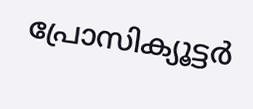പ്രോസിക്യൂട്ടര്‍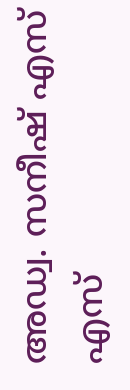അഡ്വ. സനീഷ് എസ് എസ്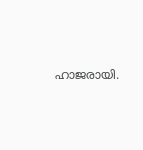ഹാജരായി.